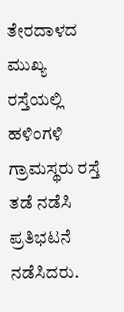ತೇರದಾಳದ ಮುಖ್ಯ ರಸ್ತೆಯಲ್ಲಿ ಹಳಿಂಗಳಿ ಗ್ರಾಮಸ್ಥರು ರಸ್ತೆ ತಡೆ ನಡೆಸಿ ಪ್ರತಿಭಟನೆ ನಡೆಸಿದರು.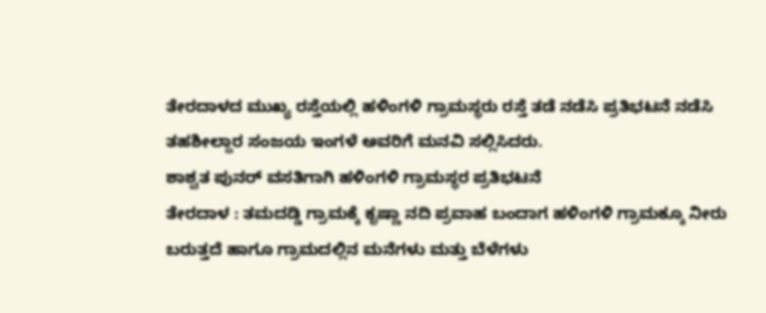ತೇರದಾಳದ ಮುಖ್ಯ ರಸ್ತೆಯಲ್ಲಿ ಹಳಿಂಗಳಿ ಗ್ರಾಮಸ್ಥರು ರಸ್ತೆ ತಡೆ ನಡೆಸಿ ಪ್ರತಿಭಟನೆ ನಡೆಸಿ ತಹಶೀಲ್ದಾರ ಸಂಜಯ ಇಂಗಳೆ ಅವರಿಗೆ ಮನವಿ ಸಲ್ಲಿಸಿದರು.
ಶಾಶ್ವತ ಪುನರ್ ವಸತಿಗಾಗಿ ಹಳಿಂಗಳಿ ಗ್ರಾಮಸ್ಥರ ಪ್ರತಿಭಟನೆ
ತೇರದಾಳ : ತಮದಡ್ಡಿ ಗ್ರಾಮಕ್ಕೆ ಕೃಷ್ಣಾ ನದಿ ಪ್ರವಾಹ ಬಂದಾಗ ಹಳಿಂಗಳಿ ಗ್ರಾಮಕ್ಕೂ ನೀರು ಬರುತ್ತದೆ ಹಾಗೂ ಗ್ರಾಮದಲ್ಲಿನ ಮನೆಗಳು ಮತ್ತು ಬೆಳೆಗಳು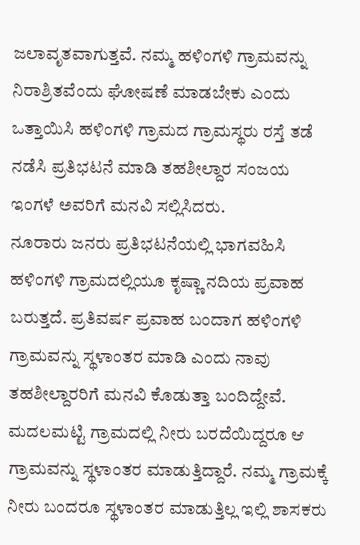ಜಲಾವೃತವಾಗುತ್ತವೆ. ನಮ್ಮ ಹಳಿಂಗಳಿ ಗ್ರಾಮವನ್ನು ನಿರಾಶ್ರಿತವೆಂದು ಘೋಷಣೆ ಮಾಡಬೇಕು ಎಂದು ಒತ್ತಾಯಿಸಿ ಹಳಿಂಗಳಿ ಗ್ರಾಮದ ಗ್ರಾಮಸ್ಥರು ರಸ್ತೆ ತಡೆ ನಡೆಸಿ ಪ್ರತಿಭಟನೆ ಮಾಡಿ ತಹಶೀಲ್ದಾರ ಸಂಜಯ ಇಂಗಳೆ ಅವರಿಗೆ ಮನವಿ ಸಲ್ಲಿಸಿದರು.
ನೂರಾರು ಜನರು ಪ್ರತಿಭಟನೆಯಲ್ಲಿ ಭಾಗವಹಿಸಿ ಹಳಿಂಗಳಿ ಗ್ರಾಮದಲ್ಲಿಯೂ ಕೃಷ್ಣಾ ನದಿಯ ಪ್ರವಾಹ ಬರುತ್ತದೆ. ಪ್ರತಿವರ್ಷ ಪ್ರವಾಹ ಬಂದಾಗ ಹಳಿಂಗಳಿ ಗ್ರಾಮವನ್ನು ಸ್ಥಳಾಂತರ ಮಾಡಿ ಎಂದು ನಾವು ತಹಶೀಲ್ದಾರರಿಗೆ ಮನವಿ ಕೊಡುತ್ತಾ ಬಂದಿದ್ದೇವೆ. ಮದಲಮಟ್ಟಿ ಗ್ರಾಮದಲ್ಲಿ ನೀರು ಬರದೆಯಿದ್ದರೂ ಆ ಗ್ರಾಮವನ್ನು ಸ್ಥಳಾಂತರ ಮಾಡುತ್ತಿದ್ದಾರೆ. ನಮ್ಮ ಗ್ರಾಮಕ್ಕೆ ನೀರು ಬಂದರೂ ಸ್ಥಳಾಂತರ ಮಾಡುತ್ತಿಲ್ಲ ಇಲ್ಲಿ ಶಾಸಕರು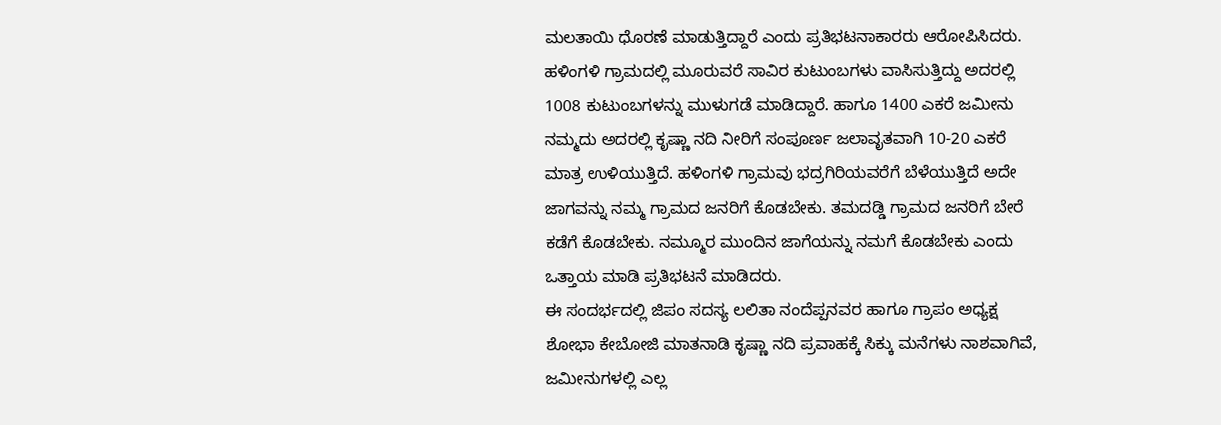ಮಲತಾಯಿ ಧೊರಣೆ ಮಾಡುತ್ತಿದ್ದಾರೆ ಎಂದು ಪ್ರತಿಭಟನಾಕಾರರು ಆರೋಪಿಸಿದರು. ಹಳಿಂಗಳಿ ಗ್ರಾಮದಲ್ಲಿ ಮೂರುವರೆ ಸಾವಿರ ಕುಟುಂಬಗಳು ವಾಸಿಸುತ್ತಿದ್ದು ಅದರಲ್ಲಿ 1008 ಕುಟುಂಬಗಳನ್ನು ಮುಳುಗಡೆ ಮಾಡಿದ್ದಾರೆ. ಹಾಗೂ 1400 ಎಕರೆ ಜಮೀನು ನಮ್ಮದು ಅದರಲ್ಲಿ ಕೃಷ್ಣಾ ನದಿ ನೀರಿಗೆ ಸಂಪೂರ್ಣ ಜಲಾವೃತವಾಗಿ 10-20 ಎಕರೆ ಮಾತ್ರ ಉಳಿಯುತ್ತಿದೆ. ಹಳಿಂಗಳಿ ಗ್ರಾಮವು ಭದ್ರಗಿರಿಯವರೆಗೆ ಬೆಳೆಯುತ್ತಿದೆ ಅದೇ ಜಾಗವನ್ನು ನಮ್ಮ ಗ್ರಾಮದ ಜನರಿಗೆ ಕೊಡಬೇಕು. ತಮದಡ್ಡಿ ಗ್ರಾಮದ ಜನರಿಗೆ ಬೇರೆ ಕಡೆಗೆ ಕೊಡಬೇಕು. ನಮ್ಮೂರ ಮುಂದಿನ ಜಾಗೆಯನ್ನು ನಮಗೆ ಕೊಡಬೇಕು ಎಂದು ಒತ್ತಾಯ ಮಾಡಿ ಪ್ರತಿಭಟನೆ ಮಾಡಿದರು.
ಈ ಸಂದರ್ಭದಲ್ಲಿ ಜಿಪಂ ಸದಸ್ಯ ಲಲಿತಾ ನಂದೆಪ್ಪನವರ ಹಾಗೂ ಗ್ರಾಪಂ ಅಧ್ಯಕ್ಷ ಶೋಭಾ ಕೇಬೋಜಿ ಮಾತನಾಡಿ ಕೃಷ್ಣಾ ನದಿ ಪ್ರವಾಹಕ್ಕೆ ಸಿಕ್ಕು ಮನೆಗಳು ನಾಶವಾಗಿವೆ, ಜಮೀನುಗಳಲ್ಲಿ ಎಲ್ಲ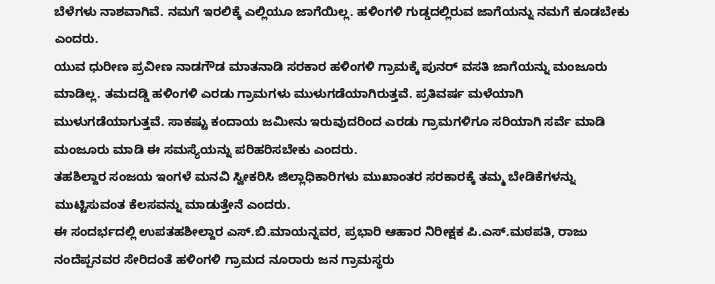ಬೆಳೆಗಳು ನಾಶವಾಗಿವೆ. ನಮಗೆ ಇರಲಿಕ್ಕೆ ಎಲ್ಲಿಯೂ ಜಾಗೆಯಿಲ್ಲ. ಹಳಿಂಗಳಿ ಗುಡ್ಡದಲ್ಲಿರುವ ಜಾಗೆಯನ್ನು ನಮಗೆ ಕೂಡಬೇಕು ಎಂದರು.
ಯುವ ಧುರೀಣ ಪ್ರವೀಣ ನಾಡಗೌಡ ಮಾತನಾಡಿ ಸರಕಾರ ಹಳಿಂಗಳಿ ಗ್ರಾಮಕ್ಕೆ ಪುನರ್ ವಸತಿ ಜಾಗೆಯನ್ನು ಮಂಜೂರು ಮಾಡಿಲ್ಲ. ತಮದಡ್ಡಿ ಹಳಿಂಗಳಿ ಎರಡು ಗ್ರಾಮಗಳು ಮುಳುಗಡೆಯಾಗಿರುತ್ತವೆ. ಪ್ರತಿವರ್ಷ ಮಳೆಯಾಗಿ ಮುಳುಗಡೆಯಾಗುತ್ತವೆ. ಸಾಕಷ್ಟು ಕಂದಾಯ ಜಮೀನು ಇರುವುದರಿಂದ ಎರಡು ಗ್ರಾಮಗಳಿಗೂ ಸರಿಯಾಗಿ ಸರ್ವೆ ಮಾಡಿ ಮಂಜೂರು ಮಾಡಿ ಈ ಸಮಸ್ಯೆಯನ್ನು ಪರಿಹರಿಸಬೇಕು ಎಂದರು.
ತಹಶಿಲ್ದಾರ ಸಂಜಯ ಇಂಗಳೆ ಮನವಿ ಸ್ವೀಕರಿಸಿ ಜಿಲ್ಲಾಧಿಕಾರಿಗಳು ಮುಖಾಂತರ ಸರಕಾರಕ್ಕೆ ತಮ್ಮ ಬೇಡಿಕೆಗಳನ್ನು ಮುಟ್ಟಿಸುವಂತ ಕೆಲಸವನ್ನು ಮಾಡುತ್ತೇನೆ ಎಂದರು.
ಈ ಸಂದರ್ಭದಲ್ಲಿ ಉಪತಹಶೀಲ್ದಾರ ಎಸ್.ಬಿ.ಮಾಯನ್ನವರ, ಪ್ರಭಾರಿ ಆಹಾರ ನಿರೀಕ್ಷಕ ಪಿ.ಎಸ್.ಮಠಪತಿ, ರಾಜು ನಂದೆಪ್ಪನವರ ಸೇರಿದಂತೆ ಹಳಿಂಗಳಿ ಗ್ರಾಮದ ನೂರಾರು ಜನ ಗ್ರಾಮಸ್ಥರು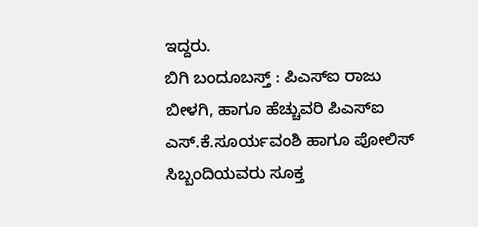ಇದ್ದರು.
ಬಿಗಿ ಬಂದೂಬಸ್ತ್ : ಪಿಎಸ್ಐ ರಾಜು ಬೀಳಗಿ, ಹಾಗೂ ಹೆಚ್ಚುವರಿ ಪಿಎಸ್ಐ ಎಸ್.ಕೆ.ಸೂರ್ಯವಂಶಿ ಹಾಗೂ ಪೋಲಿಸ್ ಸಿಬ್ಬಂದಿಯವರು ಸೂಕ್ತ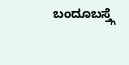ಬಂದೂಬಸ್ತ್ಗೆ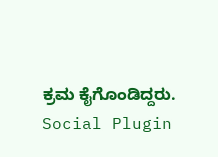ಕ್ರಮ ಕೈಗೊಂಡಿದ್ದರು.
Social Plugin